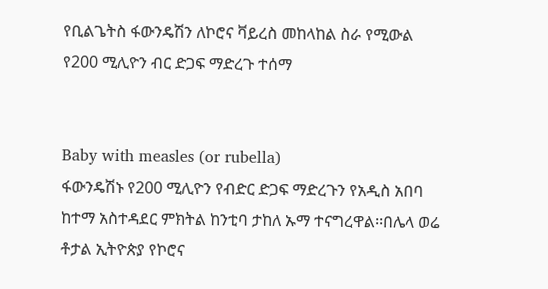የቢልጌትስ ፋውንዴሽን ለኮሮና ቫይረስ መከላከል ስራ የሚውል የ200 ሚሊዮን ብር ድጋፍ ማድረጉ ተሰማ


Baby with measles (or rubella)
ፋውንዴሽኑ የ200 ሚሊዮን የብድር ድጋፍ ማድረጉን የአዲስ አበባ ከተማ አስተዳደር ምክትል ከንቲባ ታከለ ኡማ ተናግረዋል፡፡በሌላ ወሬ ቶታል ኢትዮጵያ የኮሮና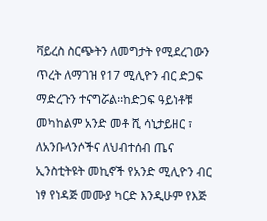ቫይረስ ስርጭትን ለመግታት የሚደረገውን ጥረት ለማገዝ የ17 ሚሊዮን ብር ድጋፍ ማድረጉን ተናግሯል፡፡ከድጋፍ ዓይነቶቹ መካከልም አንድ መቶ ሺ ሳኒታይዘር ፣ ለአንቡላንሶችና ለህብተሰብ ጤና ኢንስቲትዩት መኪኖች የአንድ ሚሊዮን ብር ነፃ የነዳጅ መሙያ ካርድ እንዲሁም የእጅ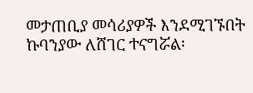መታጠቢያ መሳሪያዎች እንደሚገኙበት ኩባንያው ለሸገር ተናግሯል፡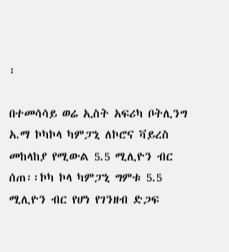፡

በተመሳሳይ ወሬ ኢስት አፍሪካ ቦትሊንግ አ.ማ ኮካኮላ ካምፓኒ ለኮሮና ቫይረስ መከላከያ የሚውል 5.5 ሚሊዮን ብር ሰጠ፡፡ኮካ ኮላ ካምፓኒ ግምቱ 5.5 ሚሊዮን ብር የሆነ የገንዘብ ድጋፍ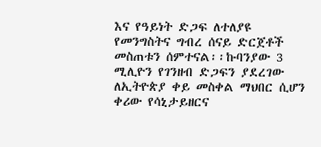እና የዓይነት ድጋፍ ለተለያዩ የመንግስትና ግብረ ሰናይ ድርጀቶች መስጠቱን ሰምተናል፡፡ኩባንያው 3 ሚሊዮን የገንዘብ ድጋፍን ያደረገው ለኢትዮጵያ ቀይ መስቀል ማህበር ሲሆን ቀሪው የሳኒታይዘርና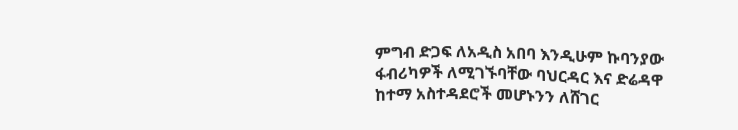ምግብ ድጋፍ ለአዲስ አበባ እንዲሁም ኩባንያው ፋብሪካዎች ለሚገኙባቸው ባህርዳር እና ድሬዳዋ ከተማ አስተዳደሮች መሆኑንን ለሸገር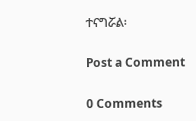ተናግሯል፡

Post a Comment

0 Comments